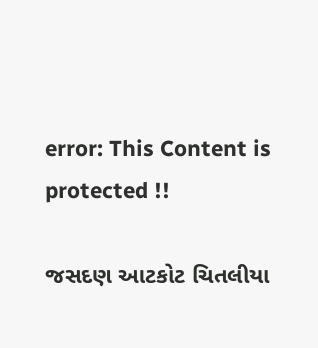error: This Content is protected !!

જસદણ આટકોટ ચિતલીયા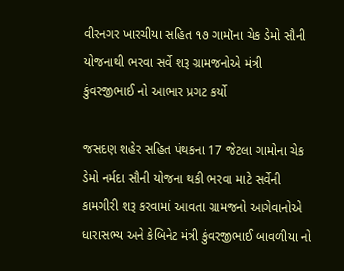વીરનગર ખારચીયા સહિત ૧૭ ગામૉના ચેક ડેમો સૌની યોજનાથી ભરવા સર્વે શરૂ ગ્રામજનોએ મંત્રી કુંવરજીભાઈ નો આભાર પ્રગટ કર્યો

જસદણ શહેર સહિત પંથકના 17 જેટલા ગામોના ચેક ડેમો નર્મદા સૌની યોજના થકી ભરવા માટે સર્વેની કામગીરી શરૂ કરવામાં આવતા ગ્રામજનો આગેવાનોએ ધારાસભ્ય અને કેબિનેટ મંત્રી કુંવરજીભાઈ બાવળીયા નો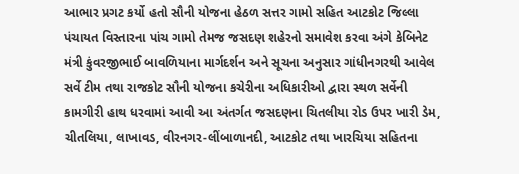આભાર પ્રગટ કર્યો હતો સૌની યોજના હેઠળ સત્તર ગામો સહિત આટકોટ જિલ્લા પંચાયત વિસ્તારના પાંચ ગામો તેમજ જસદણ શહેરનો સમાવેશ કરવા અંગે કેબિનેટ મંત્રી કુંવરજીભાઈ બાવળિયાના માર્ગદર્શન અને સૂચના અનુસાર ગાંધીનગરથી આવેલ સર્વે ટીમ તથા રાજકોટ સૌની યોજના કચેરીના અધિકારીઓ દ્વારા સ્થળ સર્વેની કામગીરી હાથ ધરવામાં આવી આ અંતર્ગત જસદણના ચિતલીયા રોડ ઉપર ખારી ડેમ, ચીતલિયા, લાખાવડ, વીરનગર-લીંબાળાનદી, આટકોટ તથા ખારચિયા સહિતના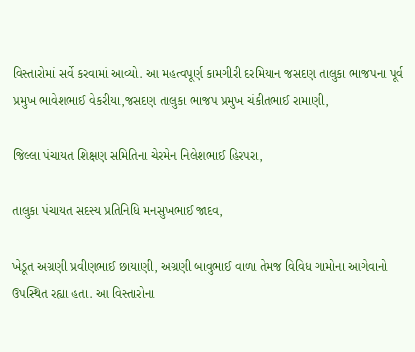વિસ્તારોમાં સર્વે કરવામાં આવ્યો. આ મહત્વપૂર્ણ કામગીરી દરમિયાન જસદણ તાલુકા ભાજપના પૂર્વ પ્રમુખ ભાવેશભાઈ વેકરીયા,જસદણ તાલુકા ભાજપ પ્રમુખ ચંકીતભાઈ રામાણી,

જિલ્લા પંચાયત શિક્ષણ સમિતિના ચેરમેન નિલેશભાઈ હિરપરા,

તાલુકા પંચાયત સદસ્ય પ્રતિનિધિ મનસુખભાઈ જાદવ,

ખેડૂત અગ્રણી પ્રવીણભાઈ છાયાણી, અગ્રણી બાવુભાઈ વાળા તેમજ વિવિધ ગામોના આગેવાનો ઉપસ્થિત રહ્યા હતા. આ વિસ્તારોના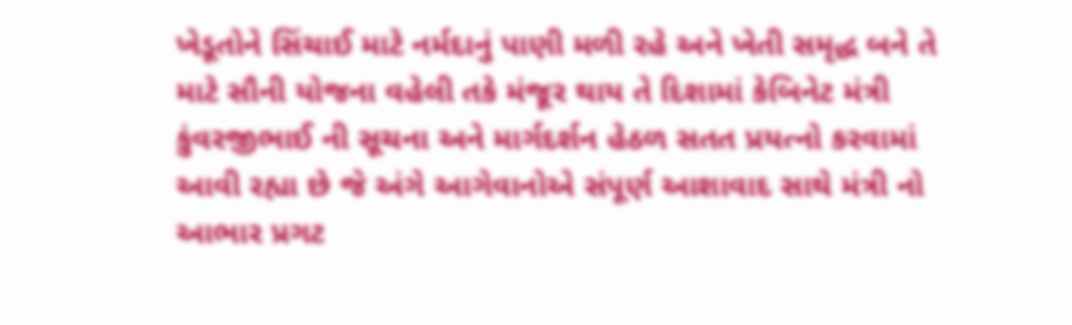ખેડૂતોને સિંચાઈ માટે નર્મદાનું પાણી મળી રહે અને ખેતી સમૃદ્ધ બને તે માટે સૌની યોજના વહેલી તકે મંજૂર થાય તે દિશામાં કેબિનેટ મંત્રી કુંવરજીભાઈ ની સૂચના અને માર્ગદર્શન હેઠળ સતત પ્રયત્નો કરવામાં આવી રહ્યા છે જે અંગે આગેવાનોએ સંપૂર્ણ આશાવાદ સાથે મંત્રી નો આભાર પ્રગટ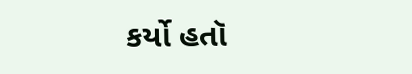કર્યો હતૉ